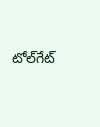టోల్‌గేట్‌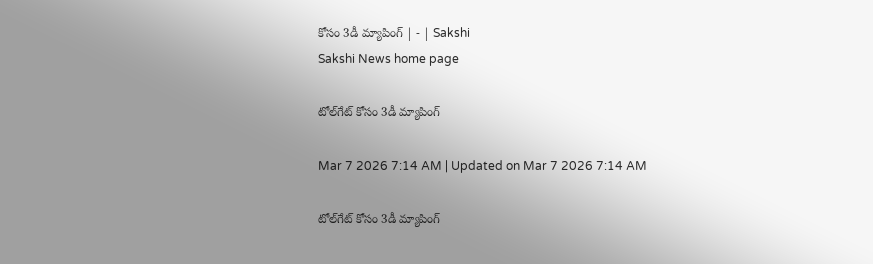కోసం 3డీ మ్యాపింగ్‌ | - | Sakshi
Sakshi News home page

టోల్‌గేట్‌ కోసం 3డీ మ్యాపింగ్‌

Mar 7 2026 7:14 AM | Updated on Mar 7 2026 7:14 AM

టోల్‌గేట్‌ కోసం 3డీ మ్యాపింగ్‌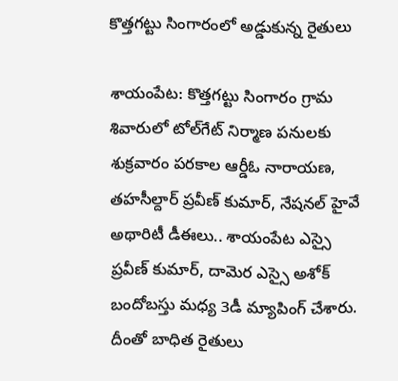కొత్తగట్టు సింగారంలో అడ్డుకున్న రైతులు

శాయంపేట: కొత్తగట్టు సింగారం గ్రామ శివారులో టోల్‌గేట్‌ నిర్మాణ పనులకు శుక్రవారం పరకాల ఆర్డీఓ నారాయణ, తహసీల్దార్‌ ప్రవీణ్‌ కుమార్‌, నేషనల్‌ హైవే అథారిటీ డీఈలు.. శాయంపేట ఎస్సై ప్రవీణ్‌ కుమార్‌, దామెర ఎస్సై అశోక్‌ బందోబస్తు మధ్య 3డీ మ్యాపింగ్‌ చేశారు. దీంతో బాధిత రైతులు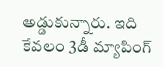అడ్డుకున్నారు. ఇది కేవలం 3డీ మ్యాపింగ్‌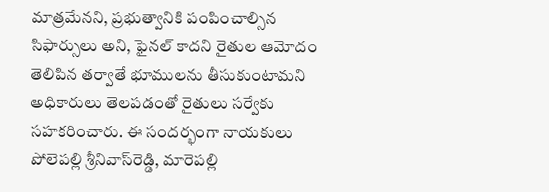మాత్రమేనని, ప్రభుత్వానికి పంపించాల్సిన సిఫార్సులు అని, ఫైనల్‌ కాదని రైతుల ఆమోదం తెలిపిన తర్వాతే భూములను తీసుకుంటామని అధికారులు తెలపడంతో రైతులు సర్వేకు సహకరించారు. ఈ సందర్భంగా నాయకులు పోలెపల్లి శ్రీనివాస్‌రెడ్డి, మారెపల్లి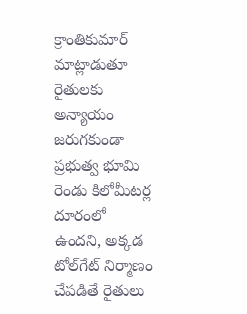క్రాంతికుమార్‌ మాట్లాడుతూ రైతులకు అన్యాయం జరుగకుండా ప్రభుత్వ భూమి రెండు కిలోమీటర్ల దూరంలో ఉందని, అక్కడ టోల్‌గేట్‌ నిర్మాణం చేపడితే రైతులు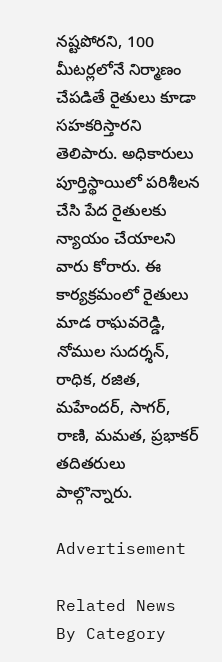నష్టపోరని, 100 మీటర్లలోనే నిర్మాణం చేపడితే రైతులు కూడా సహకరిస్తారని తెలిపారు. అధికారులు పూర్తిస్థాయిలో పరిశీలన చేసి పేద రైతులకు న్యాయం చేయాలని వారు కోరారు. ఈ కార్యక్రమంలో రైతులు మాడ రాఘవరెడ్డి, నోముల సుదర్శన్‌, రాధిక, రజిత, మహేందర్‌, సాగర్‌, రాణి, మమత, ప్రభాకర్‌ తదితరులు పాల్గొన్నారు.

Advertisement

Related News By Category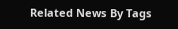Related News By Tags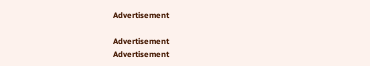Advertisement

Advertisement
Advertisement